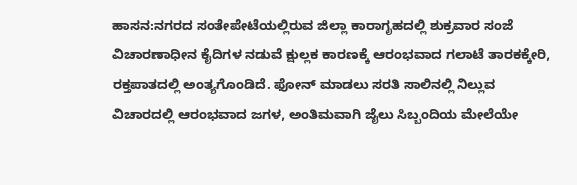ಹಾಸನ:ನಗರದ ಸಂತೇಪೇಟೆಯಲ್ಲಿರುವ ಜಿಲ್ಲಾ ಕಾರಾಗೃಹದಲ್ಲಿ ಶುಕ್ರವಾರ ಸಂಜೆ ವಿಚಾರಣಾಧೀನ ಕೈದಿಗಳ ನಡುವೆ ಕ್ಷುಲ್ಲಕ ಕಾರಣಕ್ಕೆ ಆರಂಭವಾದ ಗಲಾಟೆ ತಾರಕಕ್ಕೇರಿ, ರಕ್ತಪಾತದಲ್ಲಿ ಅಂತ್ಯಗೊಂಡಿದೆ. ಫೋನ್ ಮಾಡಲು ಸರತಿ ಸಾಲಿನಲ್ಲಿ ನಿಲ್ಲುವ ವಿಚಾರದಲ್ಲಿ ಆರಂಭವಾದ ಜಗಳ, ಅಂತಿಮವಾಗಿ ಜೈಲು ಸಿಬ್ಬಂದಿಯ ಮೇಲೆಯೇ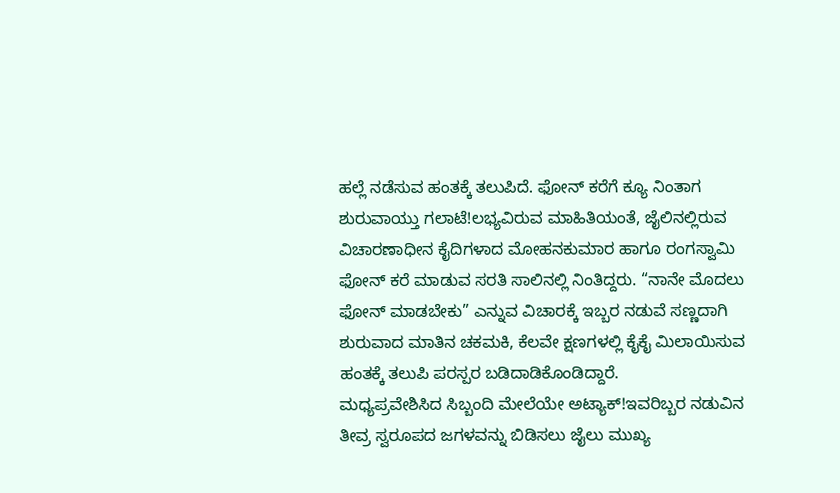ಹಲ್ಲೆ ನಡೆಸುವ ಹಂತಕ್ಕೆ ತಲುಪಿದೆ. ಫೋನ್ ಕರೆಗೆ ಕ್ಯೂ ನಿಂತಾಗ ಶುರುವಾಯ್ತು ಗಲಾಟೆ!ಲಭ್ಯವಿರುವ ಮಾಹಿತಿಯಂತೆ, ಜೈಲಿನಲ್ಲಿರುವ ವಿಚಾರಣಾಧೀನ ಕೈದಿಗಳಾದ ಮೋಹನಕುಮಾರ ಹಾಗೂ ರಂಗಸ್ವಾಮಿ ಫೋನ್ ಕರೆ ಮಾಡುವ ಸರತಿ ಸಾಲಿನಲ್ಲಿ ನಿಂತಿದ್ದರು. “ನಾನೇ ಮೊದಲು ಫೋನ್ ಮಾಡಬೇಕು” ಎನ್ನುವ ವಿಚಾರಕ್ಕೆ ಇಬ್ಬರ ನಡುವೆ ಸಣ್ಣದಾಗಿ ಶುರುವಾದ ಮಾತಿನ ಚಕಮಕಿ, ಕೆಲವೇ ಕ್ಷಣಗಳಲ್ಲಿ ಕೈಕೈ ಮಿಲಾಯಿಸುವ ಹಂತಕ್ಕೆ ತಲುಪಿ ಪರಸ್ಪರ ಬಡಿದಾಡಿಕೊಂಡಿದ್ದಾರೆ.
ಮಧ್ಯಪ್ರವೇಶಿಸಿದ ಸಿಬ್ಬಂದಿ ಮೇಲೆಯೇ ಅಟ್ಯಾಕ್!ಇವರಿಬ್ಬರ ನಡುವಿನ ತೀವ್ರ ಸ್ವರೂಪದ ಜಗಳವನ್ನು ಬಿಡಿಸಲು ಜೈಲು ಮುಖ್ಯ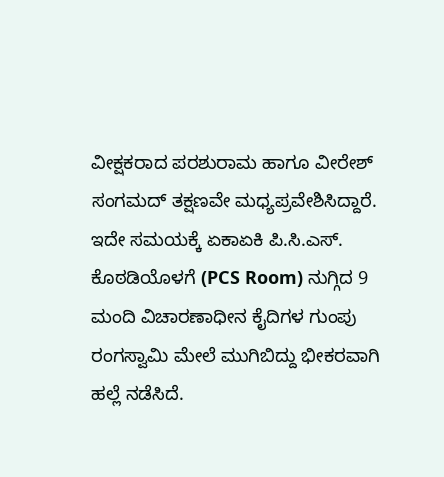ವೀಕ್ಷಕರಾದ ಪರಶುರಾಮ ಹಾಗೂ ವೀರೇಶ್ ಸಂಗಮದ್ ತಕ್ಷಣವೇ ಮಧ್ಯಪ್ರವೇಶಿಸಿದ್ದಾರೆ. ಇದೇ ಸಮಯಕ್ಕೆ ಏಕಾಏಕಿ ಪಿ.ಸಿ.ಎಸ್. ಕೊಠಡಿಯೊಳಗೆ (PCS Room) ನುಗ್ಗಿದ 9 ಮಂದಿ ವಿಚಾರಣಾಧೀನ ಕೈದಿಗಳ ಗುಂಪು ರಂಗಸ್ವಾಮಿ ಮೇಲೆ ಮುಗಿಬಿದ್ದು ಭೀಕರವಾಗಿ ಹಲ್ಲೆ ನಡೆಸಿದೆ.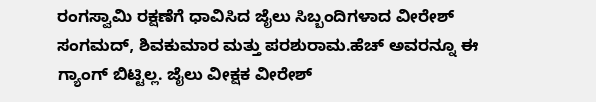ರಂಗಸ್ವಾಮಿ ರಕ್ಷಣೆಗೆ ಧಾವಿಸಿದ ಜೈಲು ಸಿಬ್ಬಂದಿಗಳಾದ ವೀರೇಶ್ ಸಂಗಮದ್, ಶಿವಕುಮಾರ ಮತ್ತು ಪರಶುರಾಮ.ಹೆಚ್ ಅವರನ್ನೂ ಈ ಗ್ಯಾಂಗ್ ಬಿಟ್ಟಿಲ್ಲ. ಜೈಲು ವೀಕ್ಷಕ ವೀರೇಶ್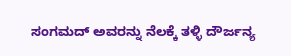ಸಂಗಮದ್ ಅವರನ್ನು ನೆಲಕ್ಕೆ ತಳ್ಳಿ ದೌರ್ಜನ್ಯ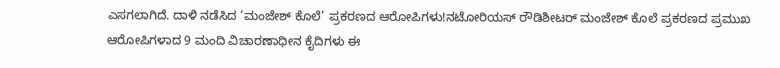ಎಸಗಲಾಗಿದೆ. ದಾಳಿ ನಡೆಸಿದ ‘ಮಂಜೇಶ್ ಕೊಲೆ’ ಪ್ರಕರಣದ ಆರೋಪಿಗಳು!ನಟೋರಿಯಸ್ ರೌಡಿಶೀಟರ್ ಮಂಜೇಶ್ ಕೊಲೆ ಪ್ರಕರಣದ ಪ್ರಮುಖ ಆರೋಪಿಗಳಾದ 9 ಮಂದಿ ವಿಚಾರಣಾಧೀನ ಕೈದಿಗಳು ಈ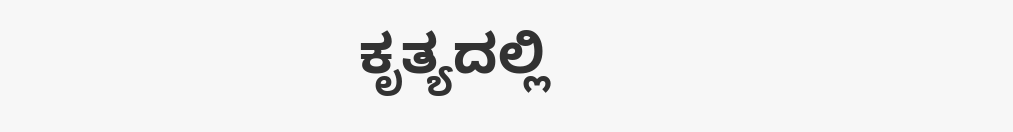ಕೃತ್ಯದಲ್ಲಿ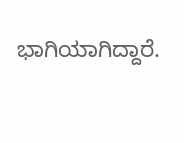ಭಾಗಿಯಾಗಿದ್ದಾರೆ.